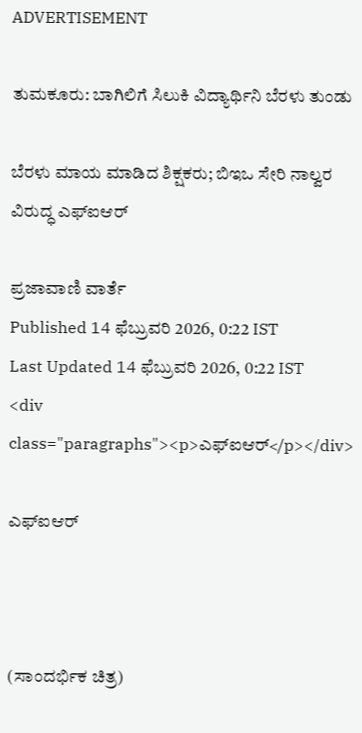ADVERTISEMENT

ತುಮಕೂರು: ಬಾಗಿಲಿಗೆ ಸಿಲುಕಿ ವಿದ್ಯಾರ್ಥಿನಿ ಬೆರಳು ತುಂಡು

ಬೆರಳು ಮಾಯ ಮಾಡಿದ ಶಿಕ್ಷಕರು; ಬಿಇಒ ಸೇರಿ ನಾಲ್ವರ ವಿರುದ್ಧ ಎಫ್‌ಐಆರ್‌

ಪ್ರಜಾವಾಣಿ ವಾರ್ತೆ
Published 14 ಫೆಬ್ರುವರಿ 2026, 0:22 IST
Last Updated 14 ಫೆಬ್ರುವರಿ 2026, 0:22 IST
<div class="paragraphs"><p>ಎಫ್‌ಐಆರ್‌</p></div>

ಎಫ್‌ಐಆರ್‌



(ಸಾಂದರ್ಭಿಕ ಚಿತ್ರ)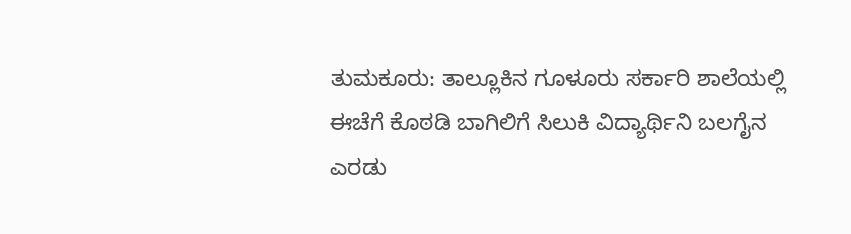ತುಮಕೂರು: ತಾಲ್ಲೂಕಿನ ಗೂಳೂರು ಸರ್ಕಾರಿ ಶಾಲೆಯಲ್ಲಿ ಈಚೆಗೆ ಕೊಠಡಿ ಬಾಗಿಲಿಗೆ ಸಿಲುಕಿ ವಿದ್ಯಾರ್ಥಿನಿ ಬಲಗೈನ ಎರಡು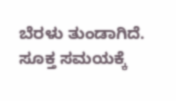ಬೆರಳು ತುಂಡಾಗಿದೆ. ಸೂಕ್ತ ಸಮಯಕ್ಕೆ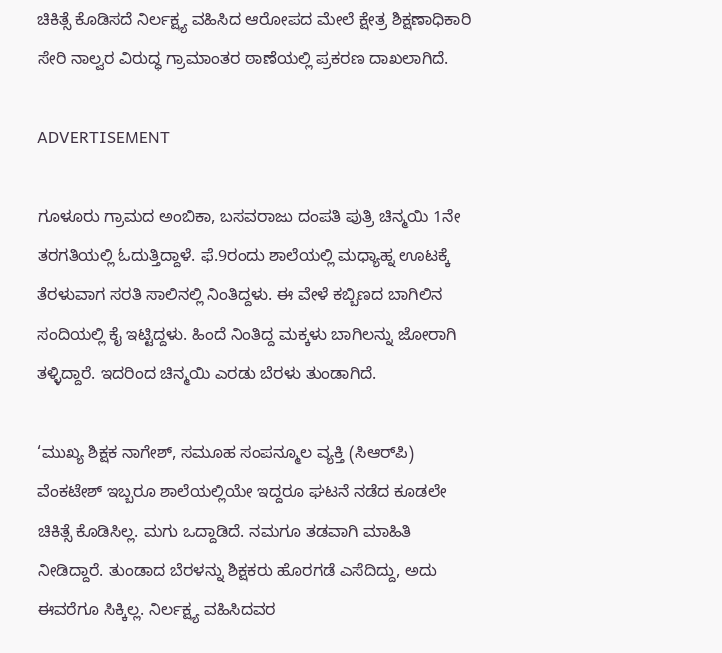ಚಿಕಿತ್ಸೆ ಕೊಡಿಸದೆ ನಿರ್ಲಕ್ಷ್ಯ ವಹಿಸಿದ ಆರೋಪದ ಮೇಲೆ ಕ್ಷೇತ್ರ ಶಿಕ್ಷಣಾಧಿಕಾರಿ ಸೇರಿ ನಾಲ್ವರ ವಿರುದ್ಧ ಗ್ರಾಮಾಂತರ ಠಾಣೆಯಲ್ಲಿ ಪ್ರಕರಣ ದಾಖಲಾಗಿದೆ.

ADVERTISEMENT

ಗೂಳೂರು ಗ್ರಾಮದ ಅಂಬಿಕಾ, ಬಸವರಾಜು ದಂಪತಿ ಪುತ್ರಿ ಚಿನ್ಮಯಿ 1ನೇ ತರಗತಿಯಲ್ಲಿ ಓದುತ್ತಿದ್ದಾಳೆ. ಫೆ.9ರಂದು ಶಾಲೆಯಲ್ಲಿ ಮಧ್ಯಾಹ್ನ ಊಟಕ್ಕೆ ತೆರಳುವಾಗ ಸರತಿ ಸಾಲಿನಲ್ಲಿ ನಿಂತಿದ್ದಳು. ಈ ವೇಳೆ ಕಬ್ಬಿಣದ ಬಾಗಿಲಿನ ಸಂದಿಯಲ್ಲಿ ಕೈ ಇಟ್ಟಿದ್ದಳು. ಹಿಂದೆ ನಿಂತಿದ್ದ ಮಕ್ಕಳು ಬಾಗಿಲನ್ನು ಜೋರಾಗಿ ತಳ್ಳಿದ್ದಾರೆ. ಇದರಿಂದ ಚಿನ್ಮಯಿ ಎರಡು ಬೆರಳು ತುಂಡಾಗಿದೆ.

‘ಮುಖ್ಯ ಶಿಕ್ಷಕ ನಾಗೇಶ್‌, ಸಮೂಹ ಸಂಪನ್ಮೂಲ ವ್ಯಕ್ತಿ (ಸಿಆರ್‌ಪಿ) ವೆಂಕಟೇಶ್‌ ಇಬ್ಬರೂ ಶಾಲೆಯಲ್ಲಿಯೇ ಇದ್ದರೂ ಘಟನೆ ನಡೆದ ಕೂಡಲೇ ಚಿಕಿತ್ಸೆ ಕೊಡಿಸಿಲ್ಲ. ಮಗು ಒದ್ದಾಡಿದೆ. ನಮಗೂ ತಡವಾಗಿ ಮಾಹಿತಿ ನೀಡಿದ್ದಾರೆ. ತುಂಡಾದ ಬೆರಳನ್ನು ಶಿಕ್ಷಕರು ಹೊರಗಡೆ ಎಸೆದಿದ್ದು, ಅದು ಈವರೆಗೂ ಸಿಕ್ಕಿಲ್ಲ. ನಿರ್ಲಕ್ಷ್ಯ ವಹಿಸಿದವರ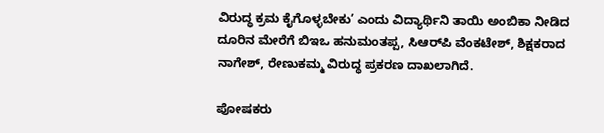ವಿರುದ್ಧ ಕ್ರಮ ಕೈಗೊಳ್ಳಬೇಕು’ ಎಂದು ವಿದ್ಯಾರ್ಥಿನಿ ತಾಯಿ ಅಂಬಿಕಾ ನೀಡಿದ ದೂರಿನ ಮೇರೆಗೆ ಬಿಇಒ ಹನುಮಂತಪ್ಪ, ಸಿಆರ್‌ಪಿ ವೆಂಕಟೇಶ್‌, ಶಿಕ್ಷಕರಾದ ನಾಗೇಶ್‌, ರೇಣುಕಮ್ಮ ವಿರುದ್ಧ ಪ್ರಕರಣ ದಾಖಲಾಗಿದೆ.

ಪೋಷಕರು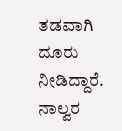ತಡವಾಗಿ ದೂರು ನೀಡಿದ್ದಾರೆ. ನಾಲ್ವರ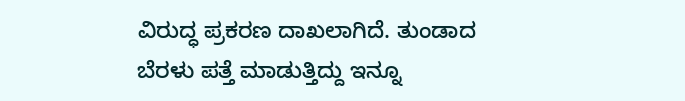ವಿರುದ್ಧ ಪ್ರಕರಣ ದಾಖಲಾಗಿದೆ. ತುಂಡಾದ ಬೆರಳು ಪತ್ತೆ ಮಾಡುತ್ತಿದ್ದು ಇನ್ನೂ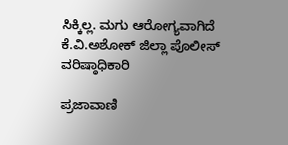ಸಿಕ್ಕಿಲ್ಲ. ಮಗು ಆರೋಗ್ಯವಾಗಿದೆ
ಕೆ.ವಿ.ಅಶೋಕ್‌ ಜಿಲ್ಲಾ ಪೊಲೀಸ್‌ ವರಿಷ್ಠಾಧಿಕಾರಿ

ಪ್ರಜಾವಾಣಿ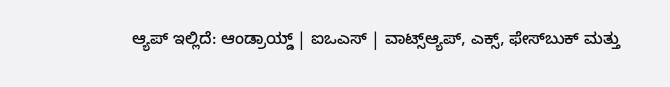ಆ್ಯಪ್ ಇಲ್ಲಿದೆ: ಆಂಡ್ರಾಯ್ಡ್ | ಐಒಎಸ್ | ವಾಟ್ಸ್ಆ್ಯಪ್, ಎಕ್ಸ್, ಫೇಸ್‌ಬುಕ್ ಮತ್ತು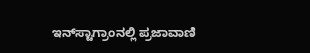ಇನ್‌ಸ್ಟಾಗ್ರಾಂನಲ್ಲಿ ಪ್ರಜಾವಾಣಿ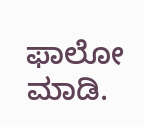ಫಾಲೋ ಮಾಡಿ.